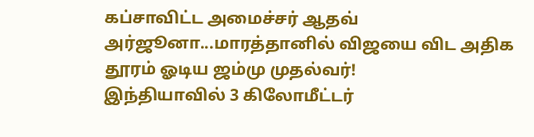கப்சாவிட்ட அமைச்சர் ஆதவ் அர்ஜூனா...மாரத்தானில் விஜயை விட அதிக தூரம் ஓடிய ஜம்மு முதல்வர்!
இந்தியாவில் 3 கிலோமீட்டர்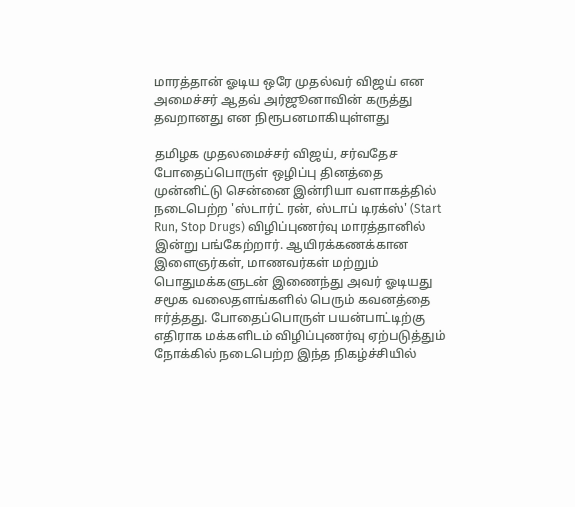மாரத்தான் ஓடிய ஒரே முதல்வர் விஜய் என அமைச்சர் ஆதவ் அர்ஜூனாவின் கருத்து தவறானது என நிரூபனமாகியுள்ளது

தமிழக முதலமைச்சர் விஜய், சர்வதேச போதைப்பொருள் ஒழிப்பு தினத்தை முன்னிட்டு சென்னை இன்ரியா வளாகத்தில் நடைபெற்ற 'ஸ்டார்ட் ரன், ஸ்டாப் டிரக்ஸ்' (Start Run, Stop Drugs) விழிப்புணர்வு மாரத்தானில் இன்று பங்கேற்றார். ஆயிரக்கணக்கான இளைஞர்கள், மாணவர்கள் மற்றும் பொதுமக்களுடன் இணைந்து அவர் ஓடியது சமூக வலைதளங்களில் பெரும் கவனத்தை ஈர்த்தது. போதைப்பொருள் பயன்பாட்டிற்கு எதிராக மக்களிடம் விழிப்புணர்வு ஏற்படுத்தும் நோக்கில் நடைபெற்ற இந்த நிகழ்ச்சியில்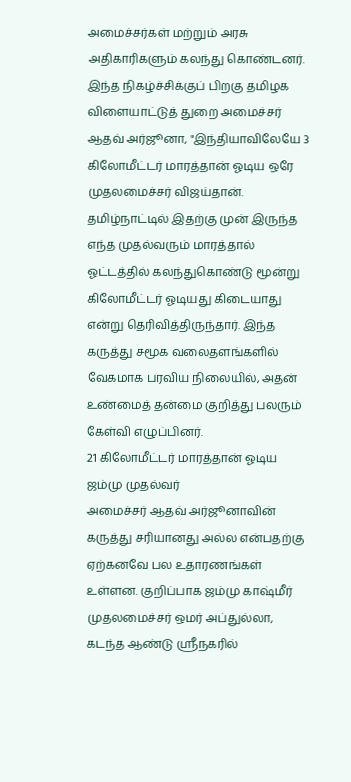அமைச்சர்கள் மற்றும் அரசு அதிகாரிகளும் கலந்து கொண்டனர்.
இந்த நிகழ்ச்சிக்குப் பிறகு தமிழக விளையாட்டுத் துறை அமைச்சர் ஆதவ் அர்ஜூனா, "இந்தியாவிலேயே 3 கிலோமீட்டர் மாரத்தான் ஓடிய ஒரே முதலமைச்சர் விஜய்தான். தமிழ்நாட்டில் இதற்கு முன் இருந்த எந்த முதல்வரும் மாரத்தால் ஓட்டத்தில் கலந்துகொண்டு மூன்று கிலோமீட்டர் ஓடியது கிடையாது என்று தெரிவித்திருந்தார். இந்த கருத்து சமூக வலைதளங்களில் வேகமாக பரவிய நிலையில், அதன் உண்மைத் தன்மை குறித்து பலரும் கேள்வி எழுப்பினர்.
21 கிலோமீட்டர் மாரத்தான் ஓடிய ஜம்மு முதல்வர்
அமைச்சர் ஆதவ் அர்ஜூனாவின் கருத்து சரியானது அல்ல என்பதற்கு ஏற்கனவே பல உதாரணங்கள் உள்ளன. குறிப்பாக ஜம்மு காஷ்மீர் முதலமைச்சர் ஒமர் அப்துல்லா, கடந்த ஆண்டு ஸ்ரீநகரில்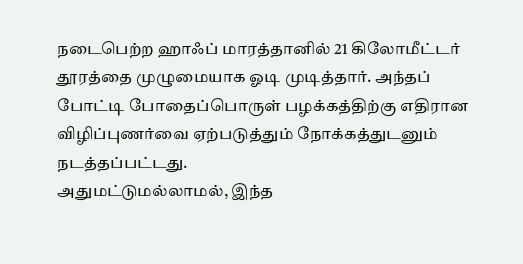நடைபெற்ற ஹாஃப் மாரத்தானில் 21 கிலோமீட்டர் தூரத்தை முழுமையாக ஓடி முடித்தார். அந்தப் போட்டி போதைப்பொருள் பழக்கத்திற்கு எதிரான விழிப்புணர்வை ஏற்படுத்தும் நோக்கத்துடனும் நடத்தப்பட்டது.
அதுமட்டுமல்லாமல், இந்த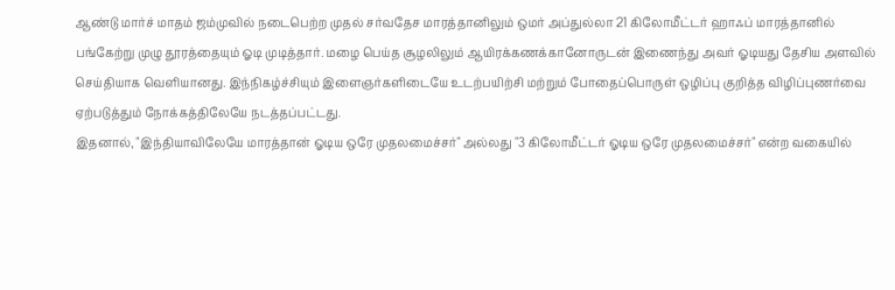ஆண்டு மார்ச் மாதம் ஜம்முவில் நடைபெற்ற முதல் சர்வதேச மாரத்தானிலும் ஒமர் அப்துல்லா 21 கிலோமீட்டர் ஹாஃப் மாரத்தானில் பங்கேற்று முழு தூரத்தையும் ஓடி முடித்தார். மழை பெய்த சூழலிலும் ஆயிரக்கணக்கானோருடன் இணைந்து அவர் ஓடியது தேசிய அளவில் செய்தியாக வெளியானது. இந்நிகழ்ச்சியும் இளைஞர்களிடையே உடற்பயிற்சி மற்றும் போதைப்பொருள் ஒழிப்பு குறித்த விழிப்புணர்வை ஏற்படுத்தும் நோக்கத்திலேயே நடத்தப்பட்டது.
இதனால், "இந்தியாவிலேயே மாரத்தான் ஓடிய ஒரே முதலமைச்சர்" அல்லது "3 கிலோமீட்டர் ஓடிய ஒரே முதலமைச்சர்" என்ற வகையில்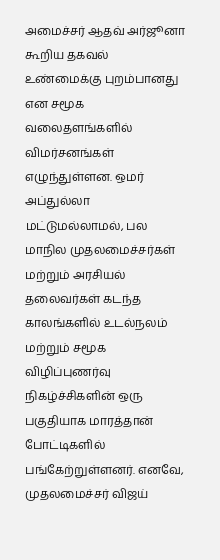அமைச்சர் ஆதவ் அர்ஜூனா கூறிய தகவல் உண்மைக்கு புறம்பானது என சமூக வலைதளங்களில் விமர்சனங்கள் எழுந்துள்ளன. ஒமர் அப்துல்லா மட்டுமல்லாமல், பல மாநில முதலமைச்சர்கள் மற்றும் அரசியல் தலைவர்கள் கடந்த காலங்களில் உடல்நலம் மற்றும் சமூக விழிப்புணர்வு நிகழ்ச்சிகளின் ஒரு பகுதியாக மாரத்தான் போட்டிகளில் பங்கேற்றுள்ளனர். எனவே, முதலமைச்சர் விஜய்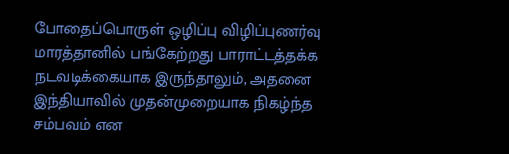போதைப்பொருள் ஒழிப்பு விழிப்புணர்வு மாரத்தானில் பங்கேற்றது பாராட்டத்தக்க நடவடிக்கையாக இருந்தாலும், அதனை இந்தியாவில் முதன்முறையாக நிகழ்ந்த சம்பவம் என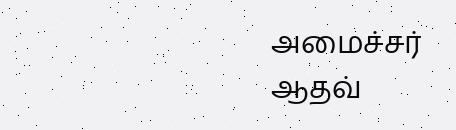அமைச்சர் ஆதவ்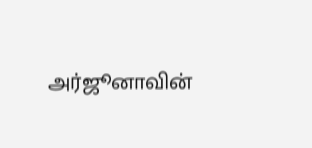அர்ஜூனாவின்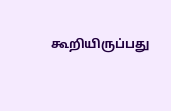கூறியிருப்பது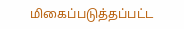மிகைப்படுத்தப்பட்ட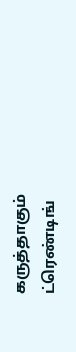கருத்தாகும்
ட்ரெண்டிங்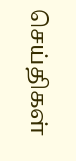செய்திகள்